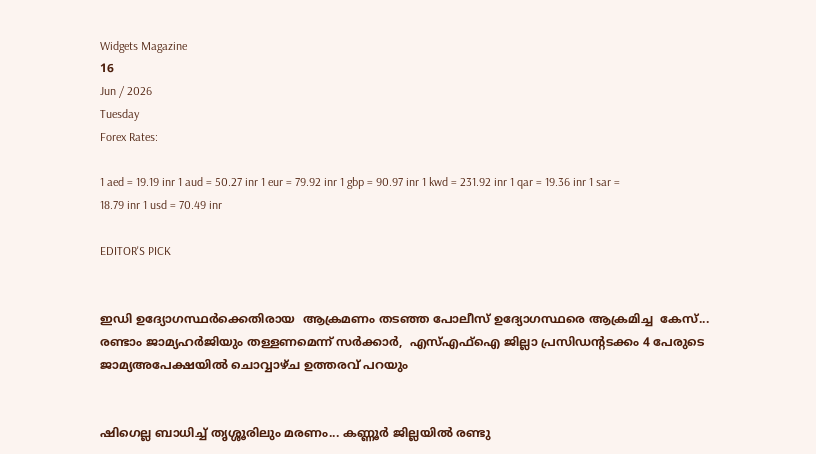Widgets Magazine
16
Jun / 2026
Tuesday
Forex Rates:

1 aed = 19.19 inr 1 aud = 50.27 inr 1 eur = 79.92 inr 1 gbp = 90.97 inr 1 kwd = 231.92 inr 1 qar = 19.36 inr 1 sar = 18.79 inr 1 usd = 70.49 inr

EDITOR'S PICK


ഇഡി ഉദ്യോഗസ്ഥർക്കെതിരായ  ആക്രമണം തടഞ്ഞ പോലീസ് ഉദ്യോഗസ്ഥരെ ആക്രമിച്ച  കേസ്... രണ്ടാം ജാമ്യഹർജിയും തള്ളണമെന്ന് സർക്കാർ,  എസ്എഫ്ഐ ജില്ലാ പ്രസിഡന്റടക്കം 4 പേരുടെ  ജാമ‍്യഅപേക്ഷയിൽ ചൊവ്വാഴ്ച ഉത്തരവ് പറയും


ഷിഗെല്ല ബാധിച്ച് തൃശ്ശൂരിലും മരണം... കണ്ണൂര്‍ ജില്ലയില്‍ രണ്ടു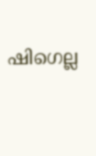ഷിഗെല്ല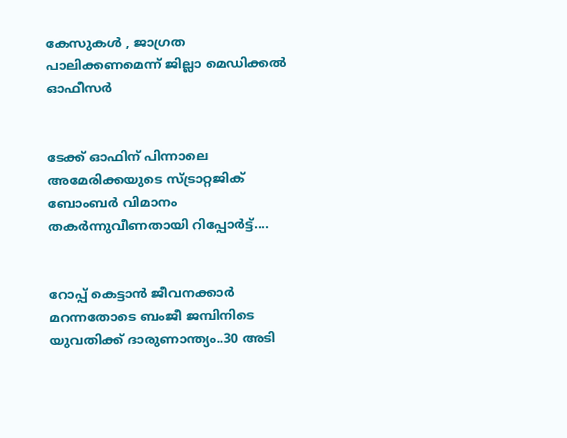കേസുകള്‍ , ജാഗ്രത പാലിക്കണമെന്ന് ജില്ലാ മെഡിക്കല്‍ ഓഫീസര്‍


ടേക്ക് ഓഫിന് പിന്നാലെ അമേരിക്കയുടെ സ്ട്രാറ്റജിക് ബോംബർ വിമാനം തകർന്നുവീണതായി റിപ്പോർട്ട്....


റോപ്പ് കെട്ടാന്‍ ജീവനക്കാര്‍ മറന്നതോടെ ബംജീ ജമ്പിനിടെ യുവതിക്ക് ദാരുണാന്ത്യം..30 അടി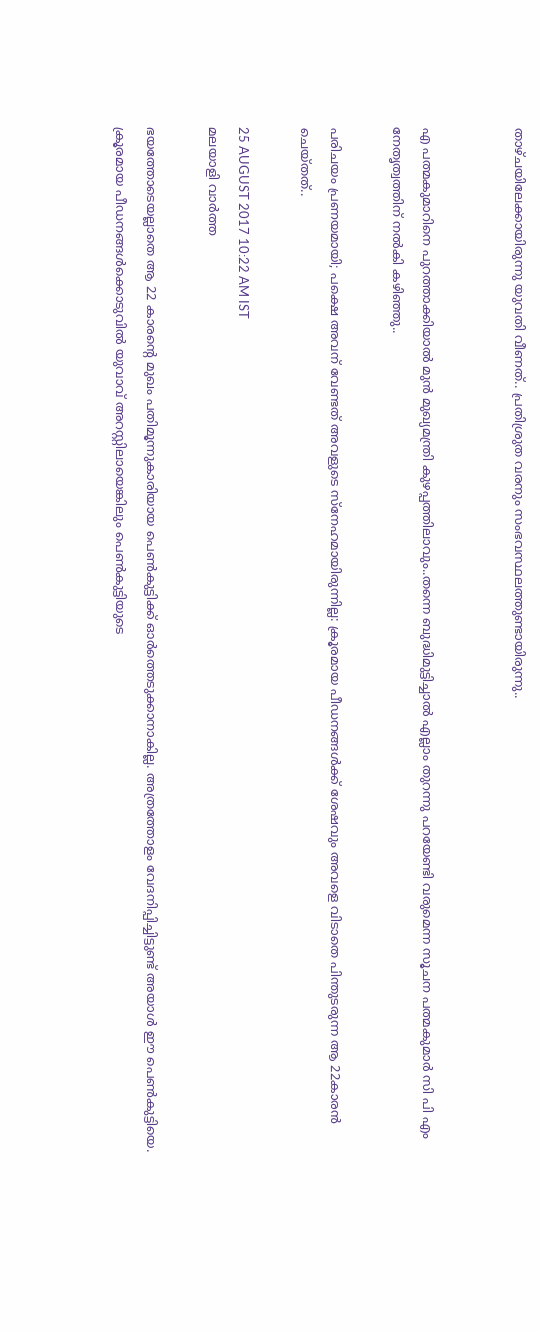താഴ്ചയിലേക്കായിരുന്നു യുവതി വീണത്.. പ്രതിശ്രുത വരനും സംഭവസ്ഥലത്തുണ്ടായിരുന്നു..


എ പത്മകുമാറിനെ പുറത്താക്കിയാൽ മുൻ മുഖ്യമന്ത്രി കുഴപ്പത്തിലാവും..തന്നെ ബുദ്ധിമുട്ടിച്ചാൽ എല്ലാം തുറന്നു പറയേണ്ടി വരുമെന്ന സൂചന പത്മകുമാർ സി പി എം നേതൃത്വത്തിന് നൽകി കഴിഞ്ഞു..

പരിചയം പ്രണയമായി; പക്ഷെ അവന് വേണ്ടത് അവളുടെ സ്നേഹമായിരുന്നില്ല: ക്രൂരമായ പീഡനങ്ങൾക്ക് ശേഷവും അവളെ വിടാതെ പിന്തുടരുന്ന ആ 22കാരൻ ചെയ്തത്..

25 AUGUST 2017 10:22 AM IST
മലയാളി വാര്‍ത്ത

ഭയത്തോടെയല്ലാതെ ആ 22 കാരന്റെ മുഖം പതിമൂന്നുകാരിയായ പെണ്‍കുട്ടിക്ക് ഓര്‍ത്തെടുക്കാനാകില്ല. അത്രത്തോളം വേദനിപ്പിച്ചിട്ടുണ്ട് അയാള്‍ ഈ പെണ്‍കുട്ടിയെ. ക്രൂരമായ പീഡനങ്ങള്‍ക്കൊടുവില്‍ യുവാവ് അറസ്റ്റിലായെങ്കിലും പെണ്‍കുട്ടിയുടെ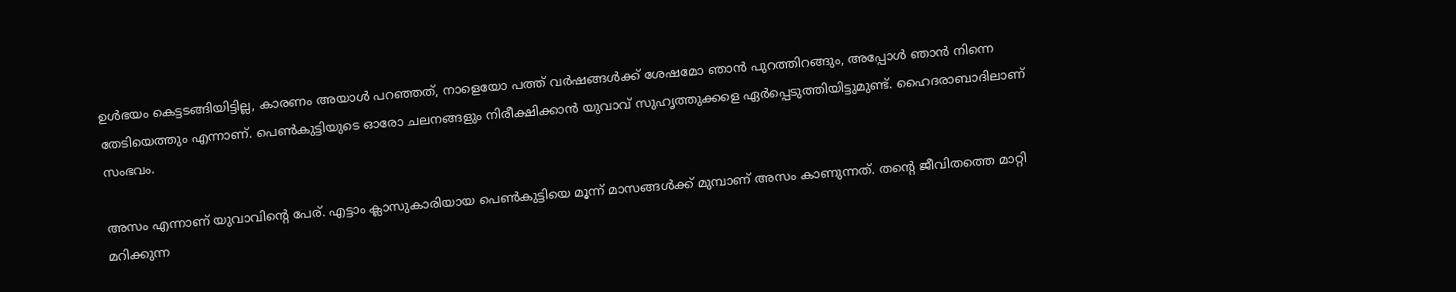ഉള്‍ഭയം കെട്ടടങ്ങിയിട്ടില്ല, കാരണം അയാള്‍ പറഞ്ഞത്, നാളെയോ പത്ത് വര്‍ഷങ്ങള്‍ക്ക് ശേഷമോ ഞാന്‍ പുറത്തിറങ്ങും, അപ്പോള്‍ ഞാന്‍ നിന്നെ തേടിയെത്തും എന്നാണ്. പെണ്‍കുട്ടിയുടെ ഓരോ ചലനങ്ങളും നിരീക്ഷിക്കാന്‍ യുവാവ് സുഹൃത്തുക്കളെ ഏര്‍പ്പെടുത്തിയിട്ടുമുണ്ട്. ഹൈദരാബാദിലാണ് സംഭവം.

അസം എന്നാണ് യുവാവിന്റെ പേര്. എട്ടാം ക്ലാസുകാരിയായ പെണ്‍കുട്ടിയെ മൂന്ന് മാസങ്ങള്‍ക്ക് മുമ്പാണ് അസം കാണുന്നത്. തന്റെ ജീവിതത്തെ മാറ്റി മറിക്കുന്ന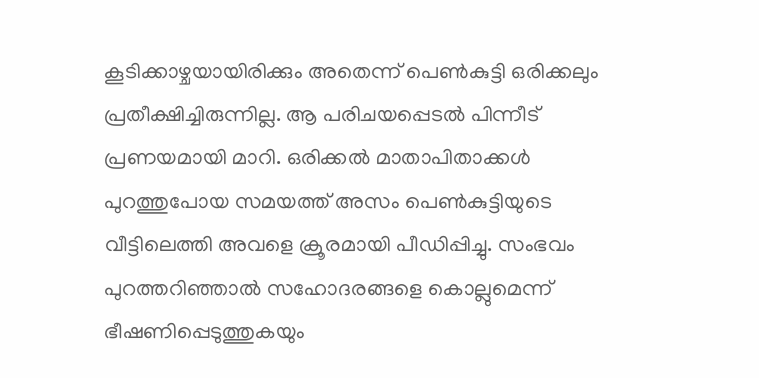കൂടിക്കാഴ്ചയായിരിക്കും അതെന്ന് പെണ്‍കുട്ടി ഒരിക്കലും പ്രതീക്ഷിച്ചിരുന്നില്ല. ആ പരിചയപ്പെടല്‍ പിന്നീട് പ്രണയമായി മാറി. ഒരിക്കല്‍ മാതാപിതാക്കള്‍ പുറത്തുപോയ സമയത്ത് അസം പെണ്‍കുട്ടിയുടെ വീട്ടിലെത്തി അവളെ ക്രൂരമായി പീഡിപ്പിച്ചു. സംഭവം പുറത്തറിഞ്ഞാല്‍ സഹോദരങ്ങളെ കൊല്ലുമെന്ന് ഭീഷണിപ്പെടുത്തുകയും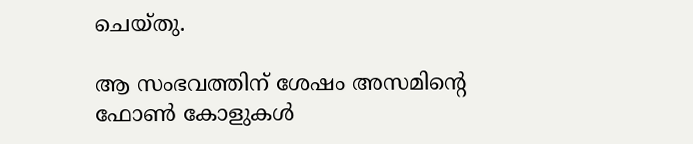ചെയ്തു.

ആ സംഭവത്തിന് ശേഷം അസമിന്റെ ഫോണ്‍ കോളുകള്‍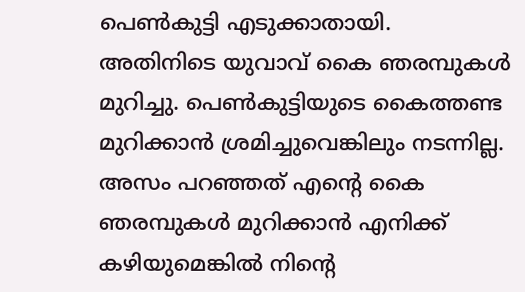പെണ്‍കുട്ടി എടുക്കാതായി. അതിനിടെ യുവാവ് കൈ ഞരമ്പുകള്‍ മുറിച്ചു. പെണ്‍കുട്ടിയുടെ കൈത്തണ്ട മുറിക്കാന്‍ ശ്രമിച്ചുവെങ്കിലും നടന്നില്ല. അസം പറഞ്ഞത് എന്റെ കൈ ഞരമ്പുകള്‍ മുറിക്കാന്‍ എനിക്ക് കഴിയുമെങ്കില്‍ നിന്റെ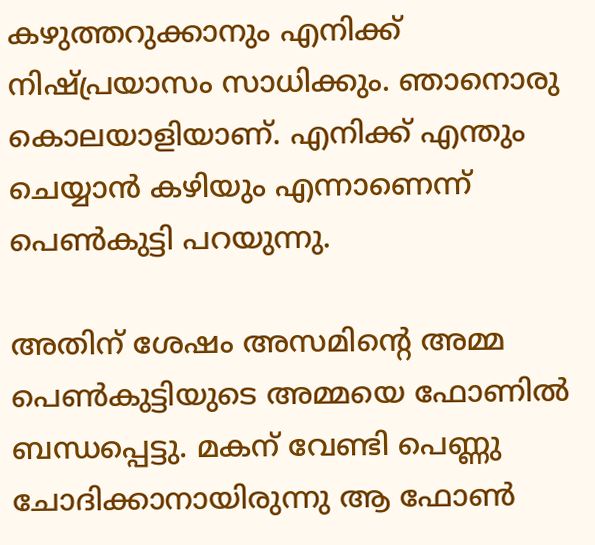കഴുത്തറുക്കാനും എനിക്ക് നിഷ്പ്രയാസം സാധിക്കും. ഞാനൊരു കൊലയാളിയാണ്. എനിക്ക് എന്തും ചെയ്യാന്‍ കഴിയും എന്നാണെന്ന് പെണ്‍കുട്ടി പറയുന്നു.

അതിന് ശേഷം അസമിന്റെ അമ്മ പെണ്‍കുട്ടിയുടെ അമ്മയെ ഫോണില്‍ ബന്ധപ്പെട്ടു. മകന് വേണ്ടി പെണ്ണു ചോദിക്കാനായിരുന്നു ആ ഫോണ്‍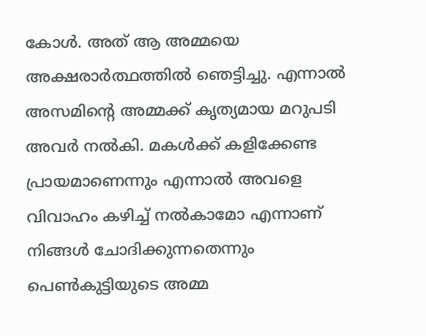കോള്‍. അത് ആ അമ്മയെ അക്ഷരാര്‍ത്ഥത്തില്‍ ഞെട്ടിച്ചു. എന്നാല്‍ അസമിന്റെ അമ്മക്ക് കൃത്യമായ മറുപടി അവര്‍ നല്‍കി. മകള്‍ക്ക് കളിക്കേണ്ട പ്രായമാണെന്നും എന്നാല്‍ അവളെ വിവാഹം കഴിച്ച് നല്‍കാമോ എന്നാണ് നിങ്ങള്‍ ചോദിക്കുന്നതെന്നും പെണ്‍കുട്ടിയുടെ അമ്മ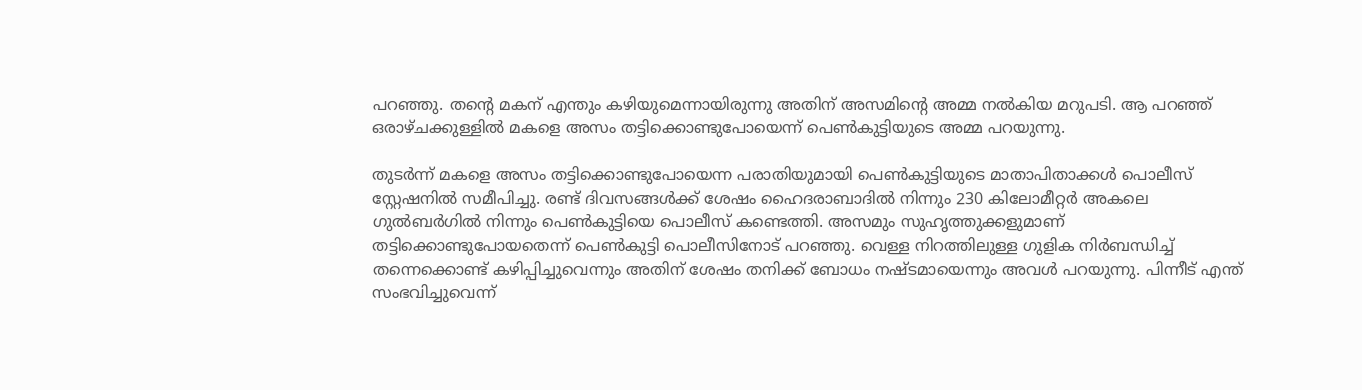പറഞ്ഞു. തന്റെ മകന് എന്തും കഴിയുമെന്നായിരുന്നു അതിന് അസമിന്റെ അമ്മ നല്‍കിയ മറുപടി. ആ പറഞ്ഞ് ഒരാഴ്ചക്കുള്ളില്‍ മകളെ അസം തട്ടിക്കൊണ്ടുപോയെന്ന് പെണ്‍കുട്ടിയുടെ അമ്മ പറയുന്നു.

തുടര്‍ന്ന് മകളെ അസം തട്ടിക്കൊണ്ടുപോയെന്ന പരാതിയുമായി പെണ്‍കുട്ടിയുടെ മാതാപിതാക്കള്‍ പൊലീസ് സ്റ്റേഷനില്‍ സമീപിച്ചു. രണ്ട് ദിവസങ്ങള്‍ക്ക് ശേഷം ഹൈദരാബാദില്‍ നിന്നും 230 കിലോമീറ്റര്‍ അകലെ ഗുല്‍ബര്‍ഗില്‍ നിന്നും പെണ്‍കുട്ടിയെ പൊലീസ് കണ്ടെത്തി. അസമും സുഹൃത്തുക്കളുമാണ് തട്ടിക്കൊണ്ടുപോയതെന്ന് പെണ്‍കുട്ടി പൊലീസിനോട് പറഞ്ഞു. വെള്ള നിറത്തിലുള്ള ഗുളിക നിര്‍ബന്ധിച്ച് തന്നെക്കൊണ്ട് കഴിപ്പിച്ചുവെന്നും അതിന് ശേഷം തനിക്ക് ബോധം നഷ്ടമായെന്നും അവള്‍ പറയുന്നു. പിന്നീട് എന്ത് സംഭവിച്ചുവെന്ന്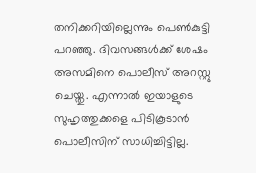തനിക്കറിയില്ലെന്നും പെണ്‍കുട്ടി പറഞ്ഞു. ദിവസങ്ങള്‍ക്ക് ശേഷം അസമിനെ പൊലീസ് അറസ്റ്റു ചെയ്തു. എന്നാല്‍ ഇയാളുടെ സുഹൃത്തുക്കളെ പിടികൂടാന്‍ പൊലീസിന് സാധിച്ചിട്ടില്ല.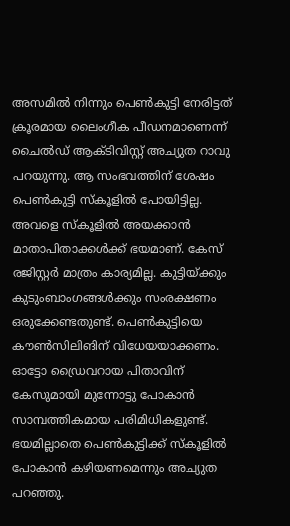അസമില്‍ നിന്നും പെണ്‍കുട്ടി നേരിട്ടത് ക്രൂരമായ ലൈംഗീക പീഡനമാണെന്ന് ചൈല്‍ഡ് ആക്ടിവിസ്റ്റ് അച്യുത റാവു പറയുന്നു. ആ സംഭവത്തിന് ശേഷം പെണ്‍കുട്ടി സ്‌കൂളില്‍ പോയിട്ടില്ല. അവളെ സ്‌കൂളില്‍ അയക്കാന്‍ മാതാപിതാക്കള്‍ക്ക് ഭയമാണ്. കേസ് രജിസ്റ്റര്‍ മാത്രം കാര്യമില്ല. കുട്ടിയ്ക്കും കുടുംബാംഗങ്ങള്‍ക്കും സംരക്ഷണം ഒരുക്കേണ്ടതുണ്ട്. പെണ്‍കുട്ടിയെ കൗണ്‍സിലിങിന് വിധേയയാക്കണം. ഓട്ടോ ഡ്രൈവറായ പിതാവിന് കേസുമായി മുന്നോട്ടു പോകാന്‍ സാമ്പത്തികമായ പരിമിധികളുണ്ട്. ഭയമില്ലാതെ പെണ്‍കുട്ടിക്ക് സ്‌കൂളില്‍ പോകാന്‍ കഴിയണമെന്നും അച്യുത പറഞ്ഞു.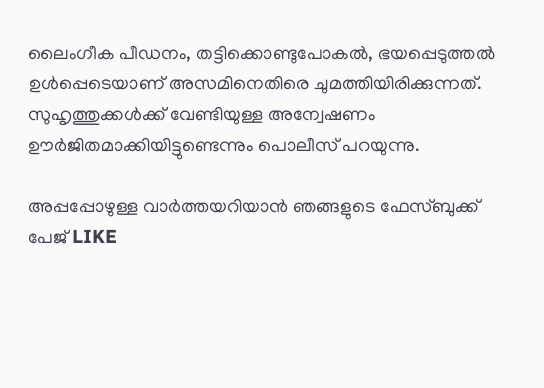ലൈംഗീക പീഡനം, തട്ടിക്കൊണ്ടുപോകല്‍, ഭയപ്പെടുത്തല്‍ ഉള്‍പ്പെടെയാണ് അസമിനെതിരെ ചുമത്തിയിരിക്കുന്നത്. സുഹൃത്തുക്കള്‍ക്ക് വേണ്ടിയുള്ള അന്വേഷണം ഊര്‍ജിതമാക്കിയിട്ടുണ്ടെന്നും പൊലീസ് പറയുന്നു.

അപ്പപ്പോഴുള്ള വാര്‍ത്തയറിയാന്‍ ഞങ്ങളുടെ ഫേസ്‌ബുക്ക്‌ പേജ് LIKE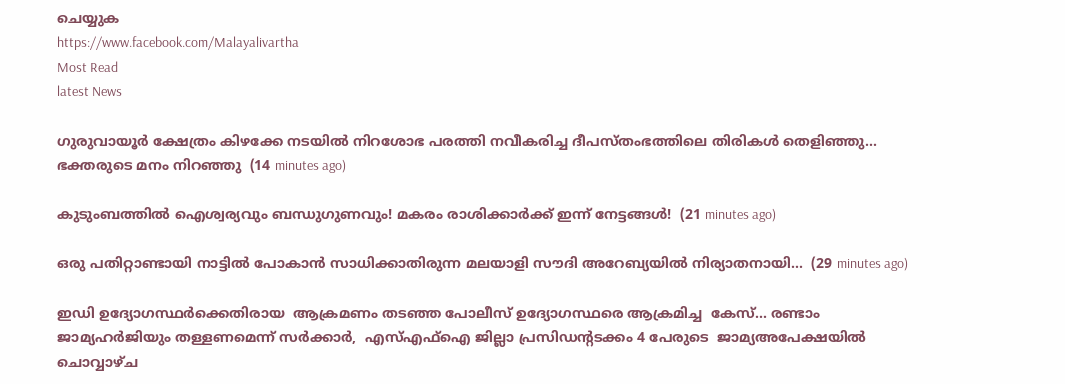ചെയ്യുക
https://www.facebook.com/Malayalivartha
Most Read
latest News

ഗുരുവായൂർ ക്ഷേത്രം കിഴക്കേ നടയിൽ നിറശോഭ പരത്തി നവീകരിച്ച ദീപസ്തംഭത്തിലെ തിരികൾ തെളിഞ്ഞു... ഭക്തരുടെ മനം നിറഞ്ഞു  (14 minutes ago)

കുടുംബത്തിൽ ഐശ്വര്യവും ബന്ധുഗുണവും! മകരം രാശിക്കാർക്ക് ഇന്ന് നേട്ടങ്ങൾ!  (21 minutes ago)

ഒരു പതിറ്റാണ്ടായി നാട്ടിൽ പോകാൻ സാധിക്കാതിരുന്ന മലയാളി സൗദി അറേബ്യയിൽ നിര്യാതനായി...  (29 minutes ago)

ഇഡി ഉദ്യോഗസ്ഥർക്കെതിരായ  ആക്രമണം തടഞ്ഞ പോലീസ് ഉദ്യോഗസ്ഥരെ ആക്രമിച്ച  കേസ്... രണ്ടാം ജാമ്യഹർജിയും തള്ളണമെന്ന് സർക്കാർ,  എസ്എഫ്ഐ ജില്ലാ പ്രസിഡന്റടക്കം 4 പേരുടെ  ജാമ‍്യഅപേക്ഷയിൽ ചൊവ്വാഴ്ച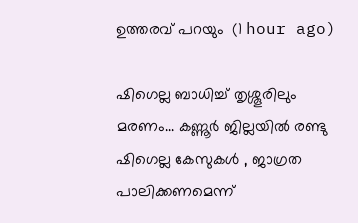ഉത്തരവ് പറയും  (1 hour ago)

ഷിഗെല്ല ബാധിച്ച് തൃശ്ശൂരിലും മരണം... കണ്ണൂര്‍ ജില്ലയില്‍ രണ്ടു ഷിഗെല്ല കേസുകള്‍ , ജാഗ്രത പാലിക്കണമെന്ന്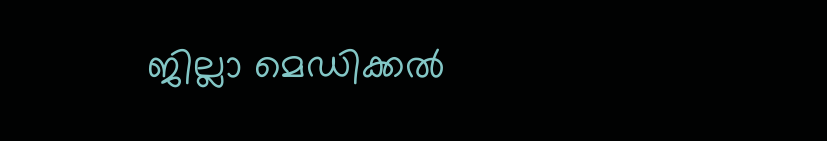ജില്ലാ മെഡിക്കല്‍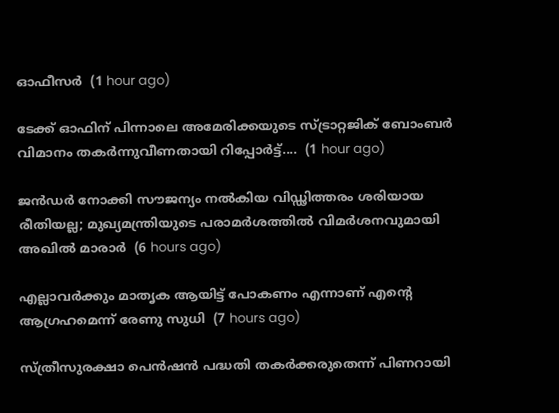ഓഫീസര്‍  (1 hour ago)

ടേക്ക് ഓഫിന് പിന്നാലെ അമേരിക്കയുടെ സ്ട്രാറ്റജിക് ബോംബർ വിമാനം തകർന്നുവീണതായി റിപ്പോർട്ട്....  (1 hour ago)

ജന്‍ഡര്‍ നോക്കി സൗജന്യം നല്‍കിയ വിഡ്ഢിത്തരം ശരിയായ രീതിയല്ല; മുഖ്യമന്ത്രിയുടെ പരാമര്‍ശത്തില്‍ വിമര്‍ശനവുമായി അഖില്‍ മാരാര്‍  (6 hours ago)

എല്ലാവര്‍ക്കും മാതൃക ആയിട്ട് പോകണം എന്നാണ് എന്റെ ആഗ്രഹമെന്ന് രേണു സുധി  (7 hours ago)

സ്ത്രീസുരക്ഷാ പെന്‍ഷന്‍ പദ്ധതി തകര്‍ക്കരുതെന്ന് പിണറായി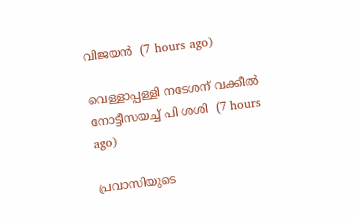വിജയന്‍  (7 hours ago)

വെള്ളാപ്പള്ളി നടേശന് വക്കീല്‍ നോട്ടീസയച്ച് പി ശശി  (7 hours ago)

പ്രവാസിയുടെ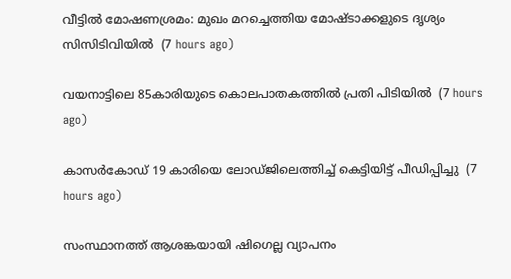വീട്ടില്‍ മോഷണശ്രമം: മുഖം മറച്ചെത്തിയ മോഷ്ടാക്കളുടെ ദൃശ്യം സിസിടിവിയില്‍  (7 hours ago)

വയനാട്ടിലെ 85കാരിയുടെ കൊലപാതകത്തില്‍ പ്രതി പിടിയില്‍  (7 hours ago)

കാസര്‍കോഡ് 19 കാരിയെ ലോഡ്ജിലെത്തിച്ച് കെട്ടിയിട്ട് പീഡിപ്പിച്ചു  (7 hours ago)

സംസ്ഥാനത്ത് ആശങ്കയായി ഷിഗെല്ല വ്യാപനം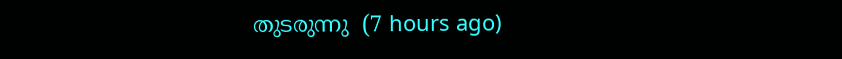തുടരുന്നു  (7 hours ago)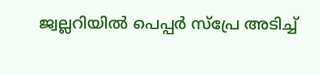ജ്വല്ലറിയില്‍ പെപ്പര്‍ സ്‌പ്രേ അടിച്ച്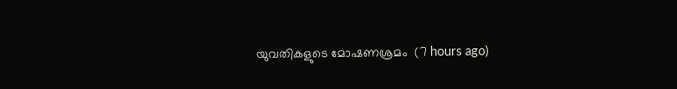യുവതികളുടെ മോഷണശ്രമം  (7 hours ago)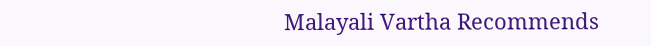Malayali Vartha Recommends